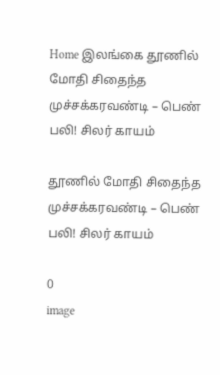Home இலங்கை தூணில் மோதி சிதைந்த முச்சக்கரவண்டி – பெண் பலி! சிலர் காயம்

தூணில் மோதி சிதைந்த முச்சக்கரவண்டி – பெண் பலி! சிலர் காயம்

0
image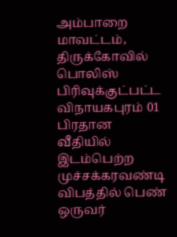அம்பாறை மாவட்டம், திருக்கோவில் பொலிஸ் பிரிவுக்குட்பட்ட விநாயகபுரம் 01 பிரதான வீதியில் இடம்பெற்ற முச்சக்கரவண்டி விபத்தில் பெண் ஒருவர்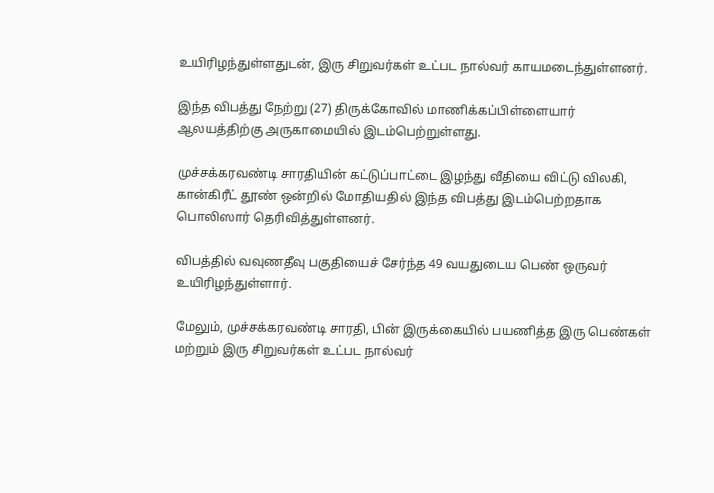உயிரிழந்துள்ளதுடன், இரு சிறுவர்கள் உட்பட நால்வர் காயமடைந்துள்ளனர்.

இந்த விபத்து நேற்று (27) திருக்கோவில் மாணிக்கப்பிள்ளையார் ஆலயத்திற்கு அருகாமையில் இடம்பெற்றுள்ளது.

முச்சக்கரவண்டி சாரதியின் கட்டுப்பாட்டை இழந்து வீதியை விட்டு விலகி, கான்கிரீட் தூண் ஒன்றில் மோதியதில் இந்த விபத்து இடம்பெற்றதாக பொலிஸார் தெரிவித்துள்ளனர்.

விபத்தில் வவுணதீவு பகுதியைச் சேர்ந்த 49 வயதுடைய பெண் ஒருவர் உயிரிழந்துள்ளார்.

மேலும், முச்சக்கரவண்டி சாரதி, பின் இருக்கையில் பயணித்த இரு பெண்கள் மற்றும் இரு சிறுவர்கள் உட்பட நால்வர்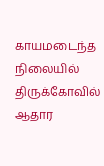காயமடைந்த நிலையில் திருக்கோவில் ஆதார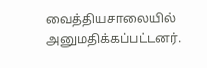வைத்தியசாலையில் அனுமதிக்கப்பட்டனர்.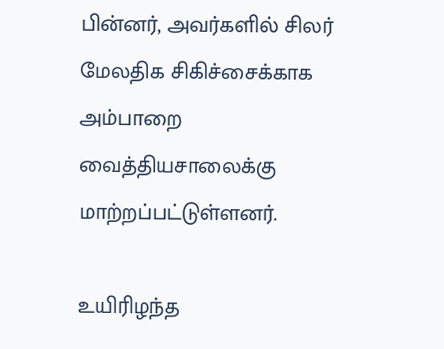பின்னர், அவர்களில் சிலர் மேலதிக சிகிச்சைக்காக அம்பாறை வைத்தியசாலைக்கு மாற்றப்பட்டுள்ளனர்.

உயிரிழந்த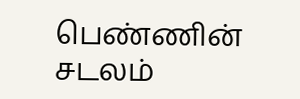பெண்ணின் சடலம்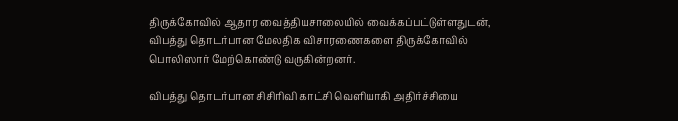திருக்கோவில் ஆதார வைத்தியசாலையில் வைக்கப்பட்டுள்ளதுடன், விபத்து தொடர்பான மேலதிக விசாரணைகளை திருக்கோவில் பொலிஸார் மேற்கொண்டு வருகின்றனர்.

விபத்து தொடர்பான சிசிரிவி காட்சி வெளியாகி அதிர்ச்சியை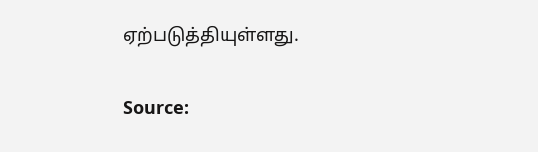ஏற்படுத்தியுள்ளது.

Source: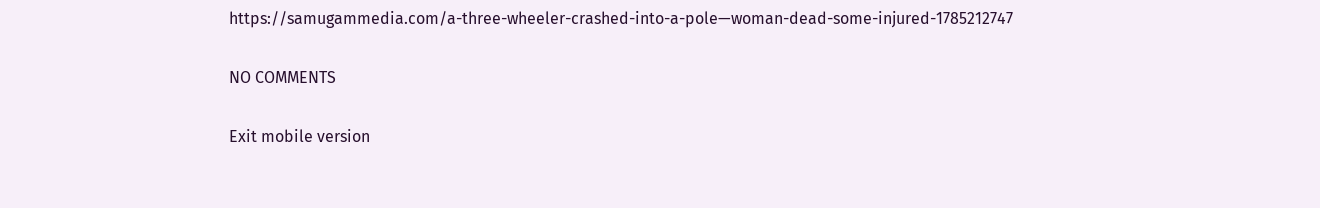https://samugammedia.com/a-three-wheeler-crashed-into-a-pole—woman-dead-some-injured-1785212747

NO COMMENTS

Exit mobile version